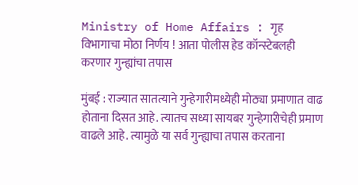Ministry of Home Affairs : गृह विभागाचा मोठा निर्णय ! आता पोलीस हेड कॉन्स्टेबलही करणार गुन्ह्यांचा तपास

मुंबई : राज्यात सातत्याने गुन्हेगारीमध्येही मोठ्या प्रमाणात वाढ होताना दिसत आहे. त्यातच सध्या सायबर गुन्हेगारीचेही प्रमाण वाढले आहे. त्यामुळे या सर्व गुन्ह्याचा तपास करताना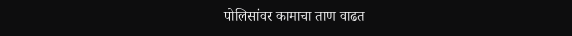पोलिसांवर कामाचा ताण वाढत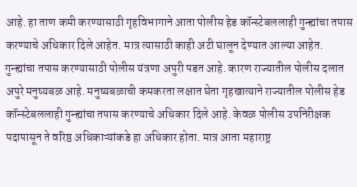आहे. हा ताण कमी करण्यासाठी गृहविभागाने आता पोलीस हेड कॉन्स्टेबललाही गुन्ह्यांचा तपास करण्याचे अधिकार दिले आहेत. मात्र त्यासाठी काही अटी घालून देण्यात आल्या आहेत.
गुन्ह्यांचा तपास करण्यासाठी पोलीस यंत्रणा अपुरी पडत आहे. कारण राज्यातील पोलीस दलात अपुरे मनुष्यबळ आहे. मनुष्यबळाची कमकरता लक्षात घेता गृहखात्याने राज्यातील पोलीस हेड कॉन्स्टेबललाही गुन्ह्यांचा तपास करण्याचे अधिकार दिले आहे. केवळ पोलीस उपनिरीक्षक पदापासून ते वरिष्ठ अधिकाऱ्यांकडे हा अधिकार होता. मात्र आता महाराष्ट्र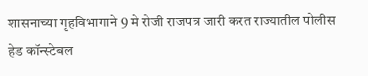शासनाच्या गृहविभागाने 9 मे रोजी राजपत्र जारी करत राज्यातील पोलीस हेड कॉन्स्टेबल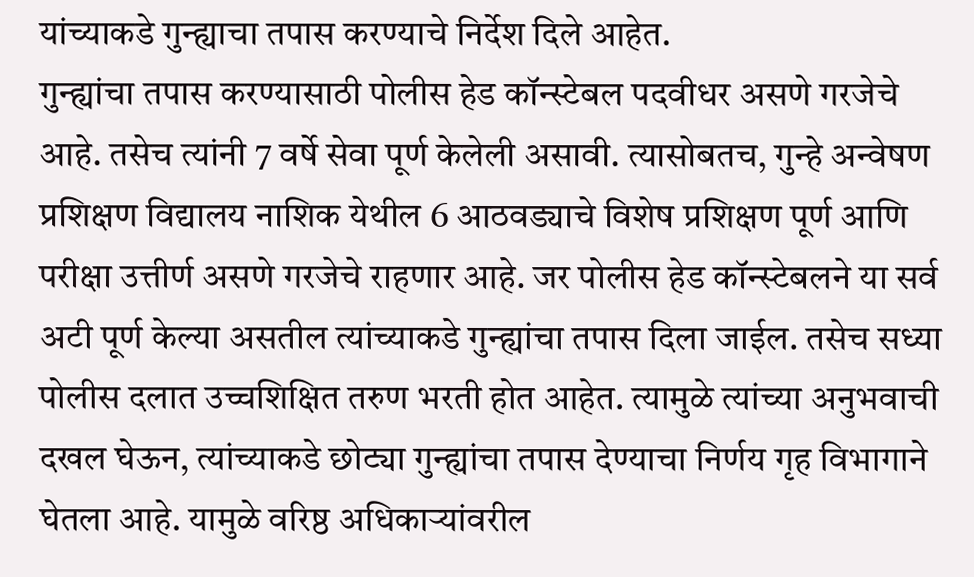यांच्याकडे गुन्ह्याचा तपास करण्याचे निर्देश दिले आहेत.
गुन्ह्यांचा तपास करण्यासाठी पोलीस हेड कॉन्स्टेबल पदवीधर असणे गरजेचे आहे. तसेच त्यांनी 7 वर्षे सेवा पूर्ण केलेली असावी. त्यासोबतच, गुन्हे अन्वेषण प्रशिक्षण विद्यालय नाशिक येथील 6 आठवड्याचे विशेष प्रशिक्षण पूर्ण आणि परीक्षा उत्तीर्ण असणे गरजेचे राहणार आहे. जर पोलीस हेड कॉन्स्टेबलने या सर्व अटी पूर्ण केल्या असतील त्यांच्याकडे गुन्ह्यांचा तपास दिला जाईल. तसेच सध्या पोलीस दलात उच्चशिक्षित तरुण भरती होत आहेत. त्यामुळे त्यांच्या अनुभवाची दखल घेऊन, त्यांच्याकडे छोट्या गुन्ह्यांचा तपास देण्याचा निर्णय गृह विभागाने घेतला आहे. यामुळे वरिष्ठ अधिकाऱ्यांवरील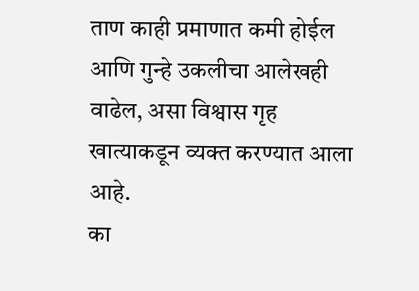ताण काही प्रमाणात कमी होईल आणि गुन्हे उकलीचा आलेखही वाढेल, असा विश्वास गृह खात्याकडून व्यक्त करण्यात आला आहे.
का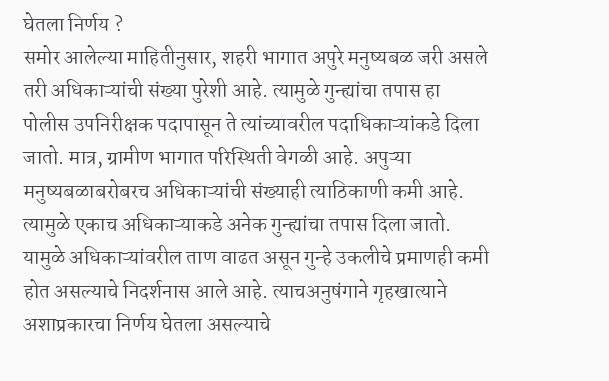घेतला निर्णय ?
समोर आलेल्या माहितीनुसार, शहरी भागात अपुरे मनुष्यबळ जरी असले तरी अधिकाऱ्यांची संख्या पुरेशी आहे. त्यामुळे गुन्ह्यांचा तपास हा पोलीस उपनिरीक्षक पदापासून ते त्यांच्यावरील पदाधिकाऱ्यांकडे दिला जातो. मात्र, ग्रामीण भागात परिस्थिती वेगळी आहे. अपुऱ्या मनुष्यबळाबरोबरच अधिकाऱ्यांची संख्याही त्याठिकाणी कमी आहे. त्यामुळे एकाच अधिकाऱ्याकडे अनेक गुन्ह्यांचा तपास दिला जातो. यामुळे अधिकाऱ्यांवरील ताण वाढत असून गुन्हे उकलीचे प्रमाणही कमी होत असल्याचे निदर्शनास आले आहे. त्याचअनुषंगाने गृहखात्याने अशाप्रकारचा निर्णय घेतला असल्याचे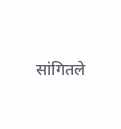सांगितले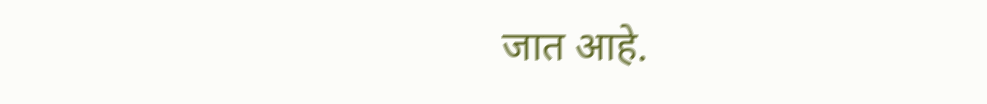जात आहे.